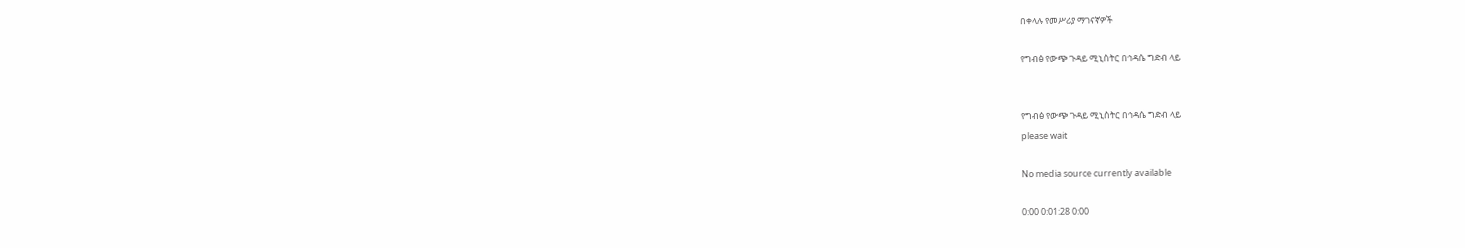በቀላሉ የመሥሪያ ማገናኛዎች

የግብፅ የውጭ ጉዳይ ሚኒስትር በኅዳሴ ግድብ ላይ


የግብፅ የውጭ ጉዳይ ሚኒስትር በኅዳሴ ግድብ ላይ
please wait

No media source currently available

0:00 0:01:28 0:00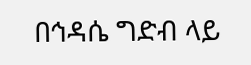በኅዳሴ ግድብ ላይ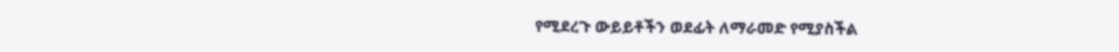የሚደረጉ ውይይቶችን ወደፊት ለማራመድ የሚያስችል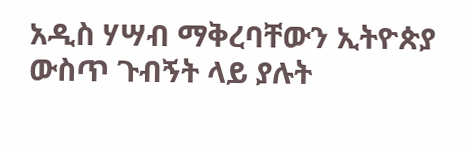አዲስ ሃሣብ ማቅረባቸውን ኢትዮጵያ ውስጥ ጉብኝት ላይ ያሉት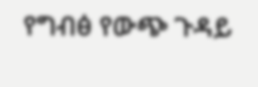የግብፅ የውጭ ጉዳይ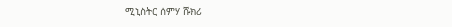ሚኒስትር ሰምሃ ሹክሪ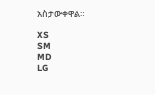አስታውቀዋል።

XS
SM
MD
LG